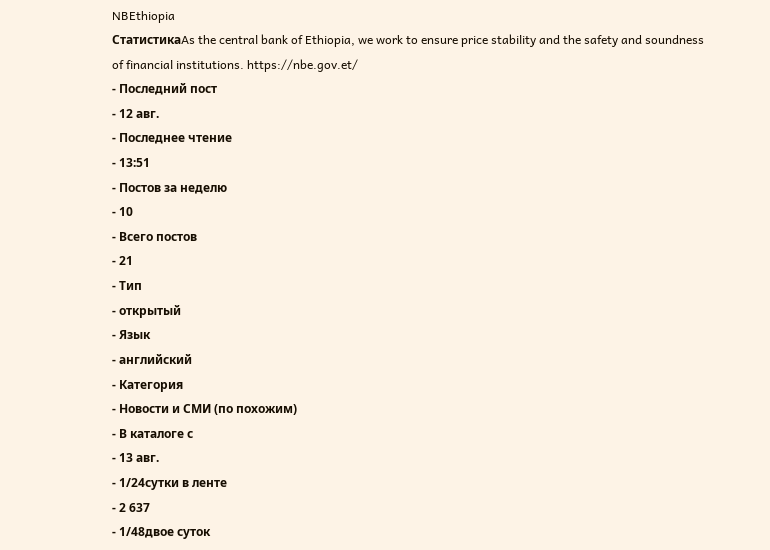NBEthiopia
СтатистикаAs the central bank of Ethiopia, we work to ensure price stability and the safety and soundness of financial institutions. https://nbe.gov.et/
- Последний пост
- 12 авг.
- Последнее чтение
- 13:51
- Постов за неделю
- 10
- Всего постов
- 21
- Тип
- открытый
- Язык
- английский
- Категория
- Новости и СМИ (по похожим)
- В каталоге с
- 13 авг.
- 1/24сутки в ленте
- 2 637
- 1/48двое суток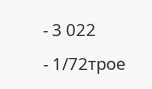- 3 022
- 1/72трое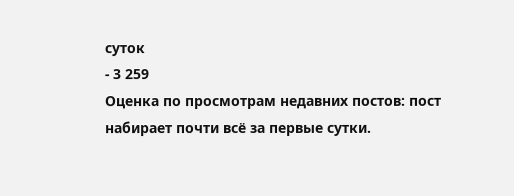суток
- 3 259
Оценка по просмотрам недавних постов: пост набирает почти всё за первые сутки.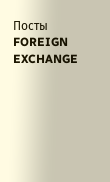Посты
FOREIGN EXCHANGE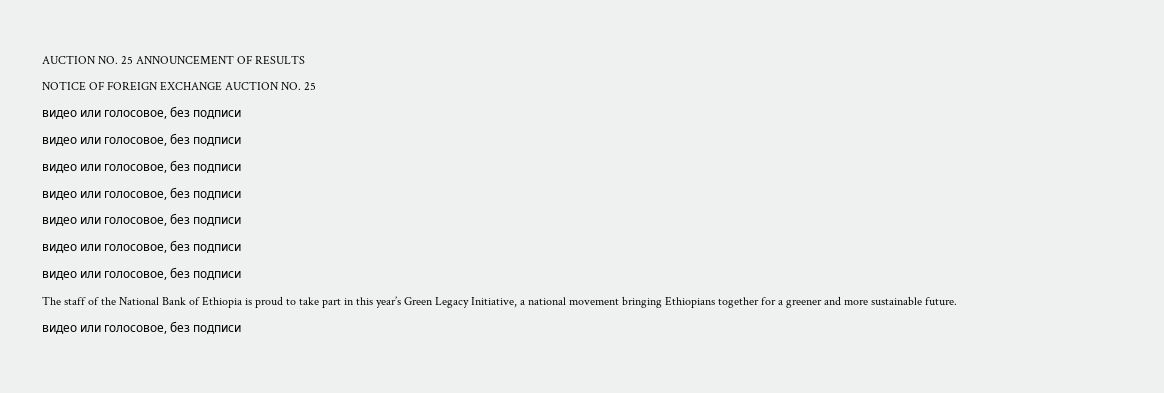AUCTION NO. 25 ANNOUNCEMENT OF RESULTS
NOTICE OF FOREIGN EXCHANGE AUCTION NO. 25
видео или голосовое, без подписи
видео или голосовое, без подписи
видео или голосовое, без подписи
видео или голосовое, без подписи
видео или голосовое, без подписи
видео или голосовое, без подписи
видео или голосовое, без подписи
The staff of the National Bank of Ethiopia is proud to take part in this year’s Green Legacy Initiative, a national movement bringing Ethiopians together for a greener and more sustainable future.
видео или голосовое, без подписи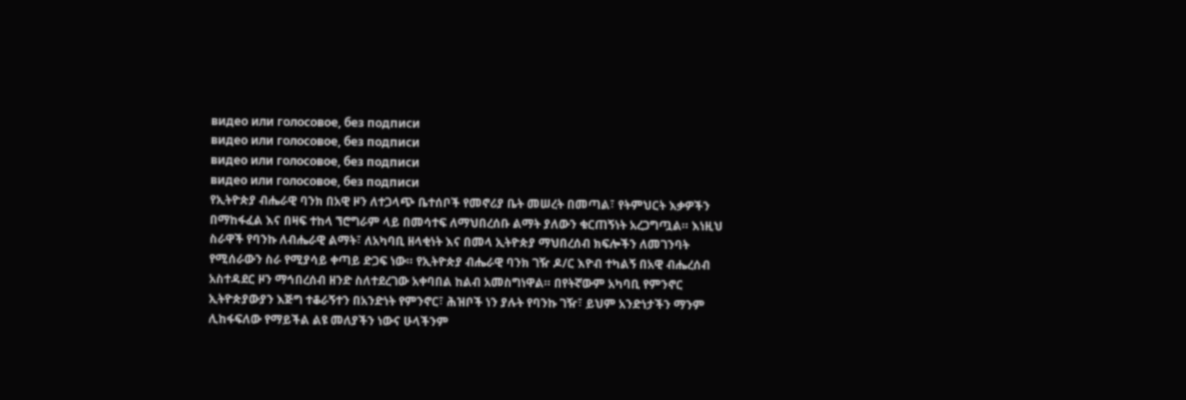видео или голосовое, без подписи
видео или голосовое, без подписи
видео или голосовое, без подписи
видео или голосовое, без подписи
የኢትዮጵያ ብሔራዊ ባንክ በአዊ ዞን ለተጋላጭ ቤተሰቦች የመኖሪያ ቤት መሠረት በመጣል፣ የትምህርት እቃዎችን በማከፋፈል እና በዛፍ ተከላ ኘሮግራም ላይ በመሳተፍ ለማህበረሰቡ ልማት ያለውን ቁርጠኝነት አረጋግጧል። እነዚህ ስራዋች የባንኩ ለብሔራዊ ልማት፣ ለአካባቢ ዘላቂነት እና በመላ ኢትዮጵያ ማህበረሰብ ክፍሎችን ለመገንባት የሚሰራውን ስራ የሚያሳይ ቀጣይ ድጋፍ ነው። የኢትዮጵያ ብሔራዊ ባንክ ገዥ ዶ/ር እዮብ ተካልኝ በአዊ ብሔረሰብ አስተዳደር ዞን ማኅበረሰብ ዘንድ ስለተደረገው አቀባበል ከልብ አመስግነዋል። በየትኛውም አካባቢ የምንኖር ኢትዮጵያውያን እጅግ ተቆራኝተን በአንድነት የምንኖር፣ ሕዝቦች ነን ያሉት የባንኩ ገዥ፣ ይህም አንድነታችን ማንም ሊከፋፍለው የማይችል ልዩ መለያችን ነውና ሁላችንም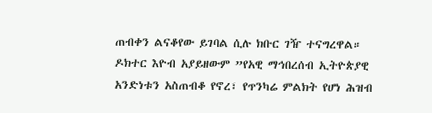ጠብቀን ልናቆየው ይገባል ሲሉ ክቡር ገዥ ተናግረዋል። ዶክተር እዮብ አያይዘውም ”የአዊ ማኅበረሰብ ኢትዮጵያዊ አንድነቱን አስጠብቆ የኖረ፣ የጥንካሬ ምልክት የሆነ ሕዝብ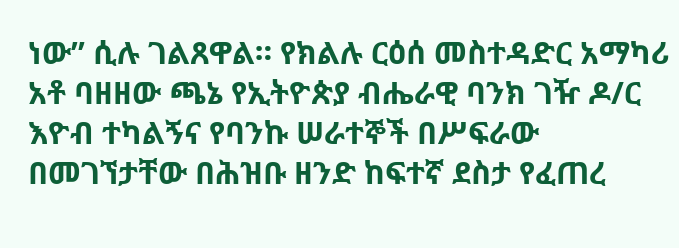ነው” ሲሉ ገልጸዋል። የክልሉ ርዕሰ መስተዳድር አማካሪ አቶ ባዘዘው ጫኔ የኢትዮጵያ ብሔራዊ ባንክ ገዥ ዶ/ር እዮብ ተካልኝና የባንኩ ሠራተኞች በሥፍራው በመገኘታቸው በሕዝቡ ዘንድ ከፍተኛ ደስታ የፈጠረ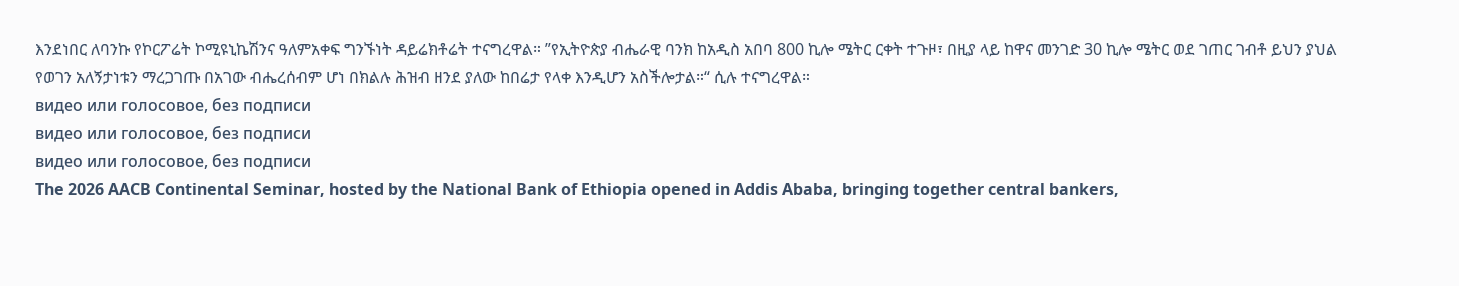እንደነበር ለባንኩ የኮርፖሬት ኮሚዩኒኬሽንና ዓለምአቀፍ ግንኙነት ዳይሬክቶሬት ተናግረዋል። ”የኢትዮጵያ ብሔራዊ ባንክ ከአዲስ አበባ 800 ኪሎ ሜትር ርቀት ተጉዞ፣ በዚያ ላይ ከዋና መንገድ 30 ኪሎ ሜትር ወደ ገጠር ገብቶ ይህን ያህል የወገን አለኝታነቱን ማረጋገጡ በአገው ብሔረሰብም ሆነ በክልሉ ሕዝብ ዘንደ ያለው ከበሬታ የላቀ እንዲሆን አስችሎታል።“ ሲሉ ተናግረዋል።
видео или голосовое, без подписи
видео или голосовое, без подписи
видео или голосовое, без подписи
The 2026 AACB Continental Seminar, hosted by the National Bank of Ethiopia opened in Addis Ababa, bringing together central bankers,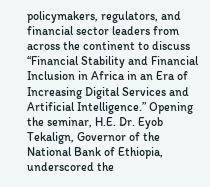policymakers, regulators, and financial sector leaders from across the continent to discuss “Financial Stability and Financial Inclusion in Africa in an Era of Increasing Digital Services and Artificial Intelligence.” Opening the seminar, H.E. Dr. Eyob Tekalign, Governor of the National Bank of Ethiopia, underscored the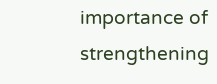importance of strengthening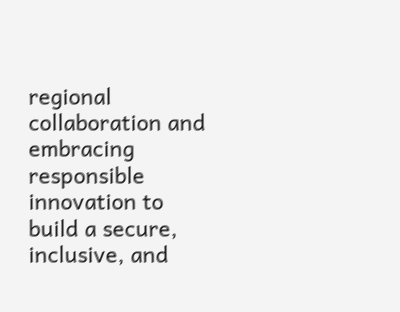regional collaboration and embracing responsible innovation to build a secure, inclusive, and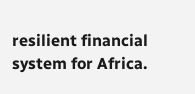resilient financial system for Africa.